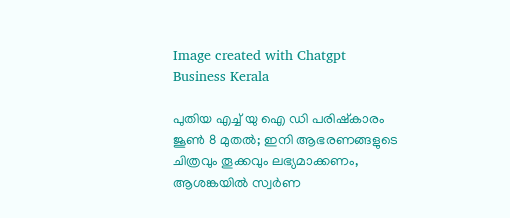Image created with Chatgpt
Business Kerala

പുതിയ എച്ച് യു ഐ ഡി പരിഷ്‌കാരം ജൂണ്‍ 8 മുതല്‍; ഇനി ആഭരണങ്ങളുടെ ചിത്രവും തൂക്കവും ലഭ്യമാക്കണം, ആശങ്കയില്‍ സ്വര്‍ണ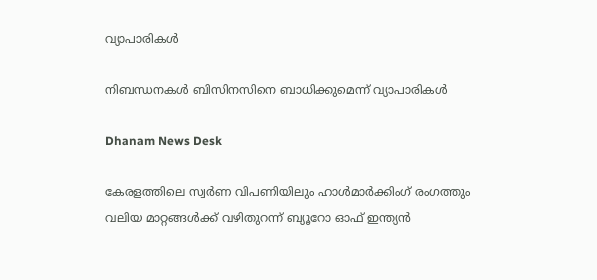വ്യാപാരികള്‍

നിബന്ധനകള്‍ ബിസിനസിനെ ബാധിക്കുമെന്ന് വ്യാപാരികള്‍

Dhanam News Desk

കേരളത്തിലെ സ്വര്‍ണ വിപണിയിലും ഹാള്‍മാര്‍ക്കിംഗ് രംഗത്തും വലിയ മാറ്റങ്ങള്‍ക്ക് വഴിതുറന്ന് ബ്യൂറോ ഓഫ് ഇന്ത്യന്‍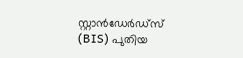സ്റ്റാന്‍ഡേര്‍ഡ്‌സ് (BIS) പുതിയ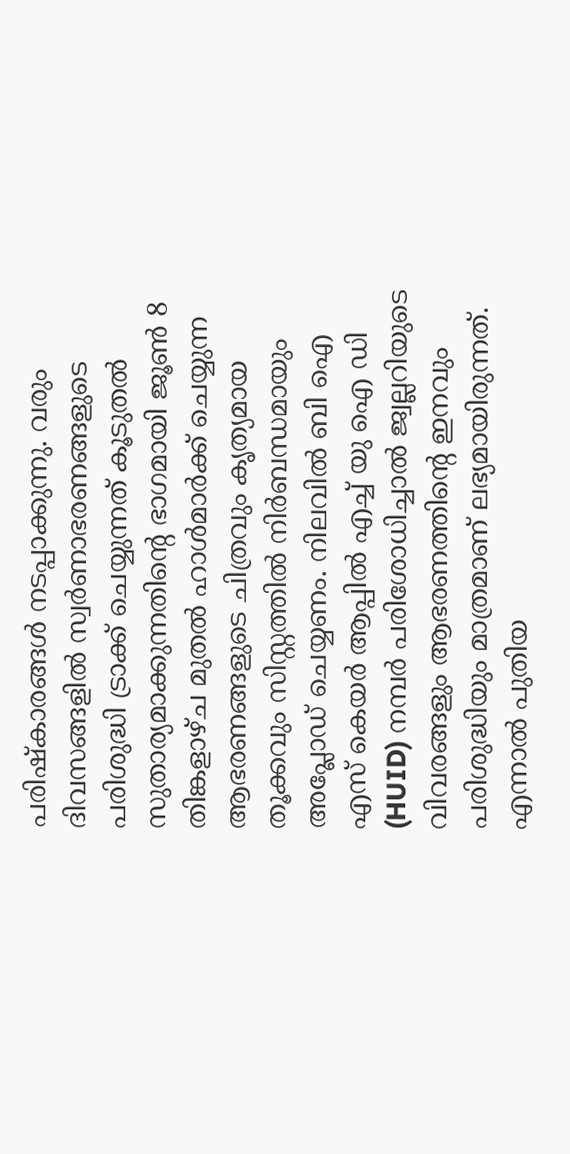പരിഷ്‌കാരങ്ങള്‍ നടപ്പാക്കുന്നു. വരും ദിവസങ്ങളില്‍ സ്വര്‍ണാഭരണങ്ങളുടെ പരിശുദ്ധി ട്രാക്ക് ചെയ്യുന്നത് കൂടുതല്‍ സുതാര്യമാക്കുന്നതിന്റെ ഭാഗമായി ജൂണ്‍ 8 തിങ്കളാഴ്ച മുതല്‍ ഹാള്‍മാര്‍ക്ക് ചെയ്യുന്ന ആഭരണങ്ങളുടെ ചിത്രവും കൃത്യമായ തൂക്കവും സിസ്റ്റത്തില്‍ നിര്‍ബന്ധമായും അപ്ലോഡ് ചെയ്യണം. നിലവില്‍ ബി ഐ എസ് കെയര്‍ ആപ്പില്‍ എച്ച് യു ഐ ഡി (HUID) നമ്പര്‍ പരിശോധിച്ചാല്‍ ജ്വല്ലറിയുടെ വിവരങ്ങളും ആഭരണത്തിന്റെ ഇനവും പരിശുദ്ധിയും മാത്രമാണ് ലഭ്യമായിരുന്നത്. എന്നാല്‍ പുതിയ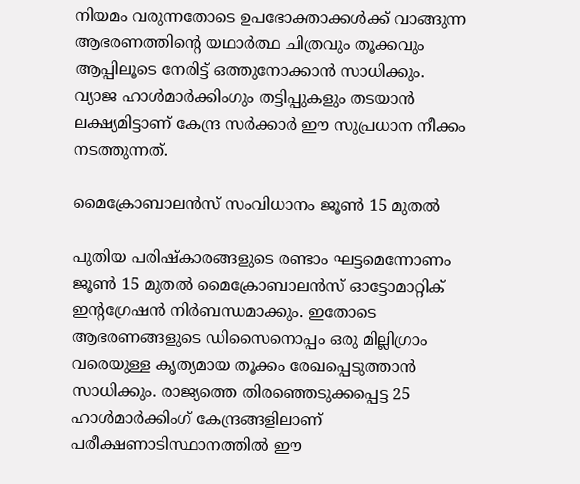നിയമം വരുന്നതോടെ ഉപഭോക്താക്കള്‍ക്ക് വാങ്ങുന്ന ആഭരണത്തിന്റെ യഥാര്‍ത്ഥ ചിത്രവും തൂക്കവും ആപ്പിലൂടെ നേരിട്ട് ഒത്തുനോക്കാന്‍ സാധിക്കും. വ്യാജ ഹാള്‍മാര്‍ക്കിംഗും തട്ടിപ്പുകളും തടയാന്‍ ലക്ഷ്യമിട്ടാണ് കേന്ദ്ര സര്‍ക്കാര്‍ ഈ സുപ്രധാന നീക്കം നടത്തുന്നത്.

മൈക്രോബാലന്‍സ് സംവിധാനം ജൂണ്‍ 15 മുതല്‍

പുതിയ പരിഷ്‌കാരങ്ങളുടെ രണ്ടാം ഘട്ടമെന്നോണം ജൂണ്‍ 15 മുതല്‍ മൈക്രോബാലന്‍സ് ഓട്ടോമാറ്റിക് ഇന്റഗ്രേഷന്‍ നിര്‍ബന്ധമാക്കും. ഇതോടെ ആഭരണങ്ങളുടെ ഡിസൈനൊപ്പം ഒരു മില്ലിഗ്രാം വരെയുള്ള കൃത്യമായ തൂക്കം രേഖപ്പെടുത്താന്‍ സാധിക്കും. രാജ്യത്തെ തിരഞ്ഞെടുക്കപ്പെട്ട 25 ഹാള്‍മാര്‍ക്കിംഗ് കേന്ദ്രങ്ങളിലാണ് പരീക്ഷണാടിസ്ഥാനത്തില്‍ ഈ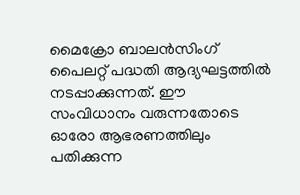മൈക്രോ ബാലന്‍സിംഗ് പൈലറ്റ് പദ്ധതി ആദ്യഘട്ടത്തില്‍ നടപ്പാക്കുന്നത്. ഈ സംവിധാനം വരുന്നതോടെ ഓരോ ആഭരണത്തിലും പതിക്കുന്ന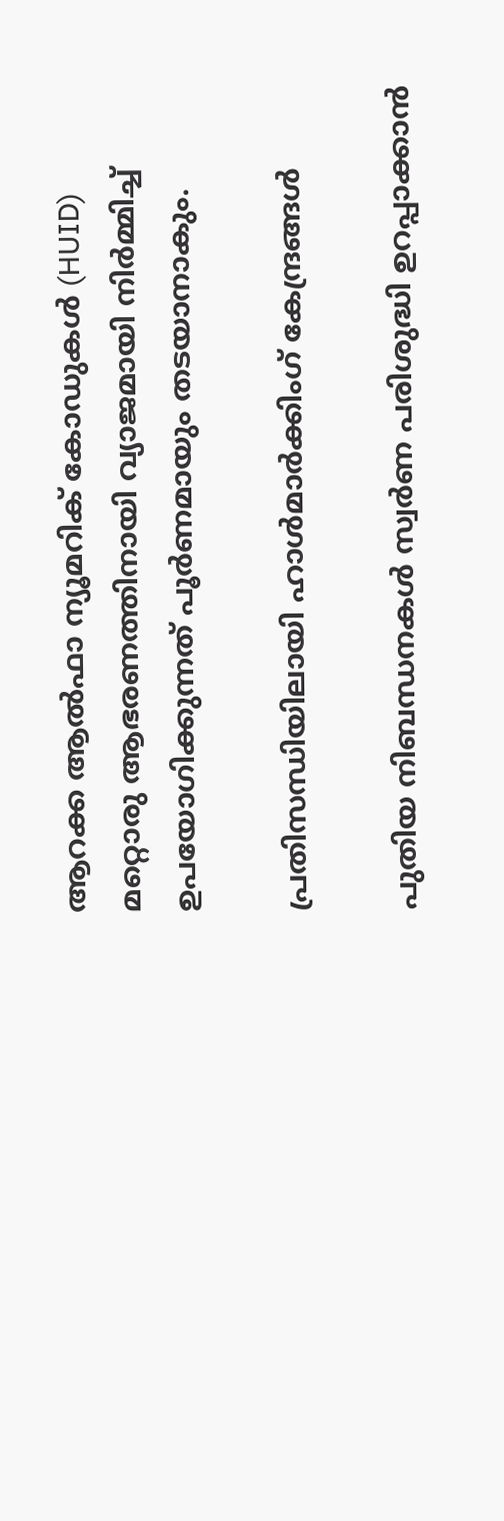ആറക്ക ആല്‍ഫാ ന്യൂമറിക് കോഡുകള്‍ (HUID) മറ്റൊരു ആഭരണത്തിനായി വ്യാജമായി നിര്‍മ്മിച്ച് ഉപയോഗിക്കുന്നത് പൂര്‍ണമായും തടയാനാകും.

പ്രതിസന്ധിയിലായി ഹാള്‍മാര്‍ക്കിംഗ് കേന്ദ്രങ്ങള്‍

പുതിയ നിബന്ധനകള്‍ സ്വര്‍ണ പരിശുദ്ധി ഉറപ്പാക്കാന്‍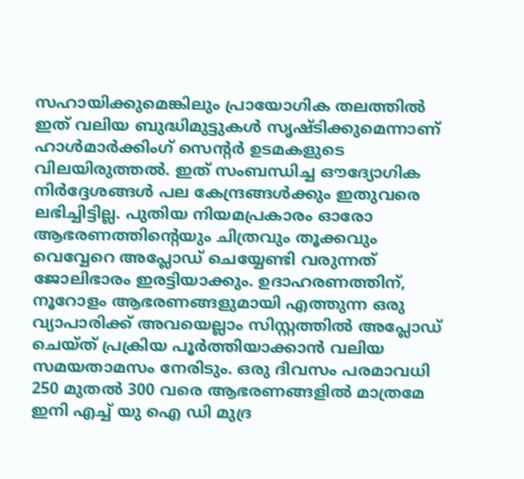സഹായിക്കുമെങ്കിലും പ്രായോഗിക തലത്തില്‍ ഇത് വലിയ ബുദ്ധിമുട്ടുകള്‍ സൃഷ്ടിക്കുമെന്നാണ് ഹാള്‍മാര്‍ക്കിംഗ് സെന്റര്‍ ഉടമകളുടെ വിലയിരുത്തല്‍. ഇത് സംബന്ധിച്ച ഔദ്യോഗിക നിര്‍ദ്ദേശങ്ങള്‍ പല കേന്ദ്രങ്ങള്‍ക്കും ഇതുവരെ ലഭിച്ചിട്ടില്ല. പുതിയ നിയമപ്രകാരം ഓരോ ആഭരണത്തിന്റെയും ചിത്രവും തൂക്കവും വെവ്വേറെ അപ്ലോഡ് ചെയ്യേണ്ടി വരുന്നത് ജോലിഭാരം ഇരട്ടിയാക്കും. ഉദാഹരണത്തിന്, നൂറോളം ആഭരണങ്ങളുമായി എത്തുന്ന ഒരു വ്യാപാരിക്ക് അവയെല്ലാം സിസ്റ്റത്തില്‍ അപ്ലോഡ് ചെയ്ത് പ്രക്രിയ പൂര്‍ത്തിയാക്കാന്‍ വലിയ സമയതാമസം നേരിടും. ഒരു ദിവസം പരമാവധി 250 മുതല്‍ 300 വരെ ആഭരണങ്ങളില്‍ മാത്രമേ ഇനി എച്ച് യു ഐ ഡി മുദ്ര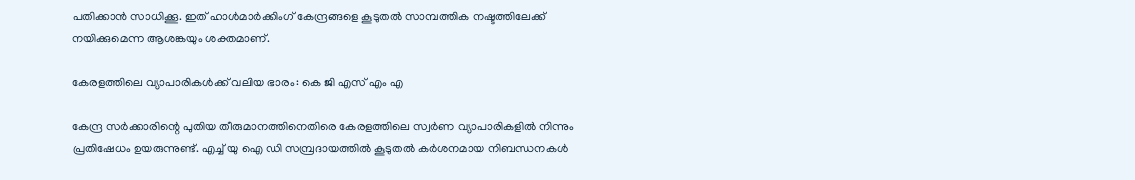പതിക്കാന്‍ സാധിക്കൂ. ഇത് ഹാള്‍മാര്‍ക്കിംഗ് കേന്ദ്രങ്ങളെ കൂടുതല്‍ സാമ്പത്തിക നഷ്ടത്തിലേക്ക് നയിക്കുമെന്ന ആശങ്കയും ശക്തമാണ്.

കേരളത്തിലെ വ്യാപാരികള്‍ക്ക് വലിയ ഭാരം: കെ ജി എസ് എം എ

കേന്ദ്ര സര്‍ക്കാരിന്റെ പുതിയ തീരുമാനത്തിനെതിരെ കേരളത്തിലെ സ്വര്‍ണ വ്യാപാരികളില്‍ നിന്നും പ്രതിഷേധം ഉയരുന്നുണ്ട്. എച്ച് യു ഐ ഡി സമ്പ്രദായത്തില്‍ കൂടുതല്‍ കര്‍ശനമായ നിബന്ധനകള്‍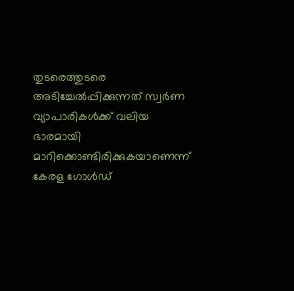തുടരെത്തുടരെ അടിച്ചേല്‍പ്പിക്കുന്നത് സ്വര്‍ണ വ്യാപാരികള്‍ക്ക് വലിയ ഭാരമായി മാറിക്കൊണ്ടിരിക്കുകയാണെന്ന് കേരള ഗോള്‍ഡ്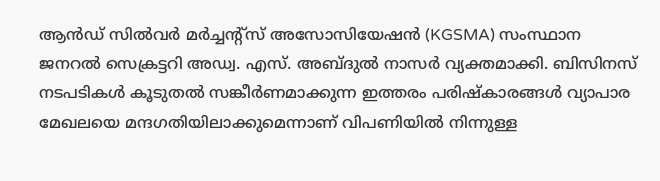ആന്‍ഡ് സില്‍വര്‍ മര്‍ച്ചന്റ്‌സ് അസോസിയേഷന്‍ (KGSMA) സംസ്ഥാന ജനറല്‍ സെക്രട്ടറി അഡ്വ. എസ്. അബ്ദുല്‍ നാസര്‍ വ്യക്തമാക്കി. ബിസിനസ് നടപടികള്‍ കൂടുതല്‍ സങ്കീര്‍ണമാക്കുന്ന ഇത്തരം പരിഷ്‌കാരങ്ങള്‍ വ്യാപാര മേഖലയെ മന്ദഗതിയിലാക്കുമെന്നാണ് വിപണിയില്‍ നിന്നുള്ള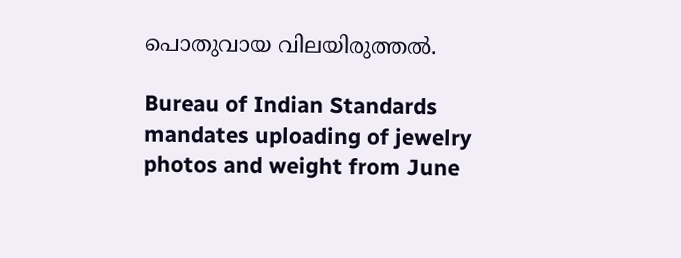പൊതുവായ വിലയിരുത്തല്‍.

Bureau of Indian Standards mandates uploading of jewelry photos and weight from June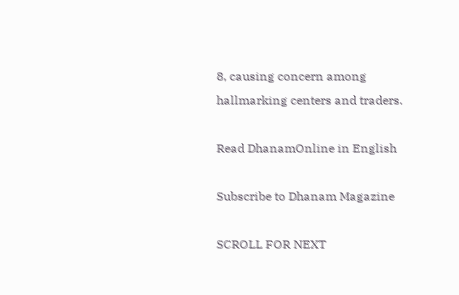8, causing concern among hallmarking centers and traders.

Read DhanamOnline in English

Subscribe to Dhanam Magazine

SCROLL FOR NEXT